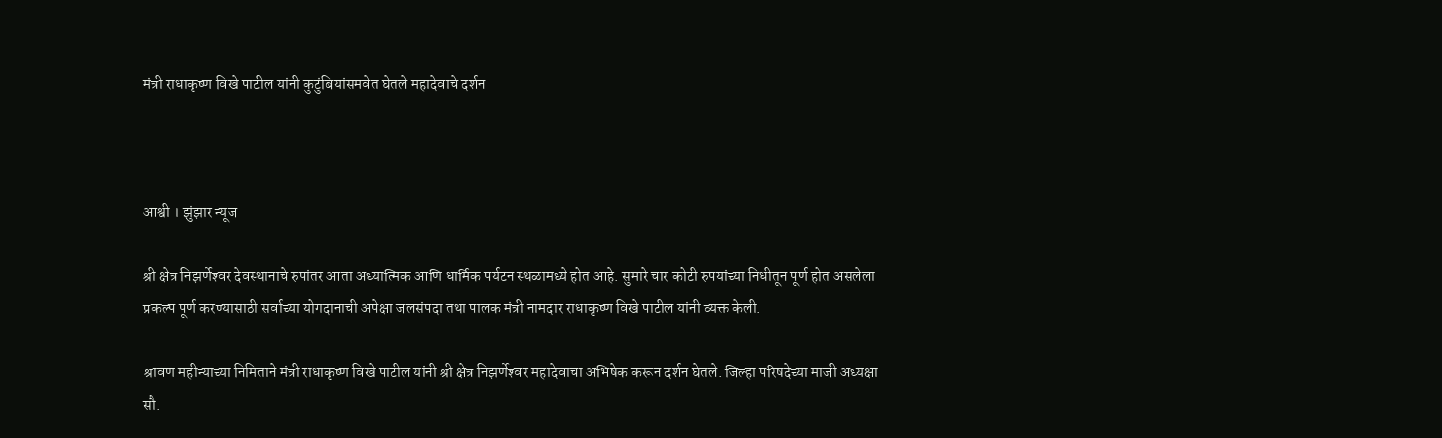मंत्री राधाकृष्ण विखे पाटील यांनी कुटुंबियांसमवेत घेतले महादेवाचे दर्शन



आश्वी । झुंझार न्यूज

श्री क्षेत्र निझर्णेश्‍वर देवस्थानाचे रुपांतर आता अध्यात्मिक आणि धार्मिक पर्यटन स्थळामध्ये होत आहे. सुमारे चार कोटी रुपयांच्या निधीतून पूर्ण होत असलेला प्रकल्प पूर्ण करण्यासाठी सर्वाच्या योगदानाची अपेक्षा जलसंपदा तथा पालक मंत्री नामदार राधाकृष्ण विखे पाटील यांनी व्यक्त केली.

श्रावण महीन्याच्या निमिताने मंत्री राधाकृष्ण विखे पाटील यांनी श्री क्षेत्र निझर्णेश्‍वर महादेवाचा अभिषेक करून दर्शन घेतले. जिल्हा परिषदेच्या माजी अध्यक्षा सौ.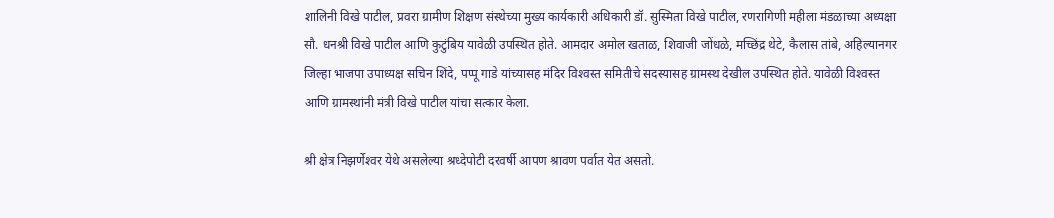शालिनी विखे पाटील, प्रवरा ग्रामीण शिक्षण संस्थेच्या मुख्य कार्यकारी अधिकारी डॉ. सुस्मिता विखे पाटील, रणरागिणी महीला मंडळाच्या अध्यक्षा सौ. धनश्री विखे पाटील आणि कुटुंबिय यावेळी उपस्थित होते. आमदार अमोल खताळ, शिवाजी जोंधळे, मच्छिंद्र थेटे, कैलास तांबे, अहिल्यानगर जिल्हा भाजपा उपाध्यक्ष सचिन शिंदे, पप्पू गाडे यांच्यासह मंदिर विश्‍वस्त समितीचे सदस्यासह ग्रामस्थ देखील उपस्थित होते. यावेळी विश्‍वस्त आणि ग्रामस्थांनी मंत्री विखे पाटील यांचा सत्कार केला.

श्री क्षेत्र निझर्णेश्‍वर येथे असलेल्या श्रध्देपोटी दरवर्षी आपण श्रावण पर्वात येत असतो.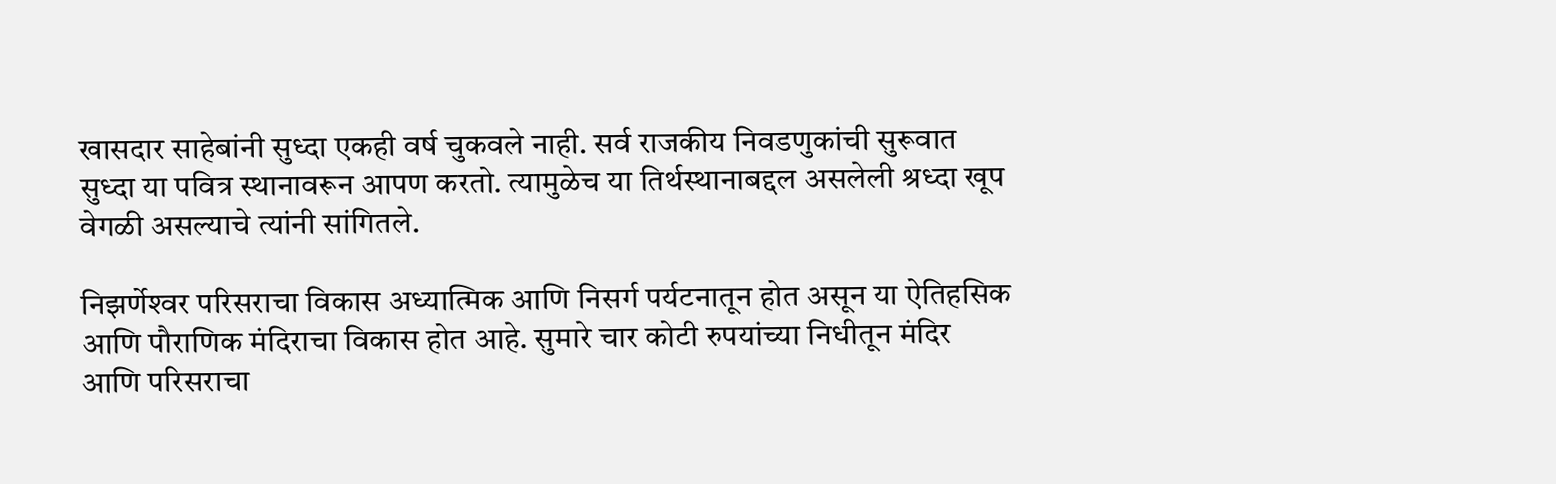खासदार साहेबांनी सुध्दा एकही वर्ष चुकवले नाही. सर्व राजकीय निवडणुकांची सुरूवात सुध्दा या पवित्र स्थानावरून आपण करतो. त्यामुळेच या तिर्थस्थानाबद्दल असलेली श्रध्दा खूप वेगळी असल्याचे त्यांनी सांगितले.

निझर्णेश्‍वर परिसराचा विकास अध्यात्मिक आणि निसर्ग पर्यटनातून होत असून या ऐतिहसिक आणि पौराणिक मंदिराचा विकास होत आहे. सुमारे चार कोटी रुपयांच्या निधीतून मंदिर आणि परिसराचा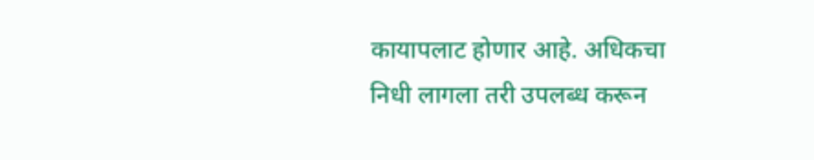कायापलाट होणार आहे. अधिकचा निधी लागला तरी उपलब्ध करून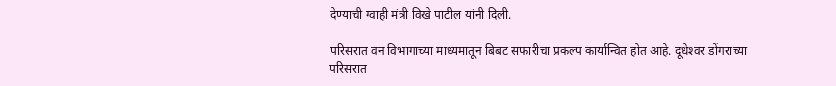देण्याची ग्वाही मंत्री विखे पाटील यांनी दिली.

परिसरात वन विभागाच्या माध्यमातून बिबट सफारीचा प्रकल्प कार्यान्वित होत आहे. दूधेश्‍वर डोंगराच्या परिसरात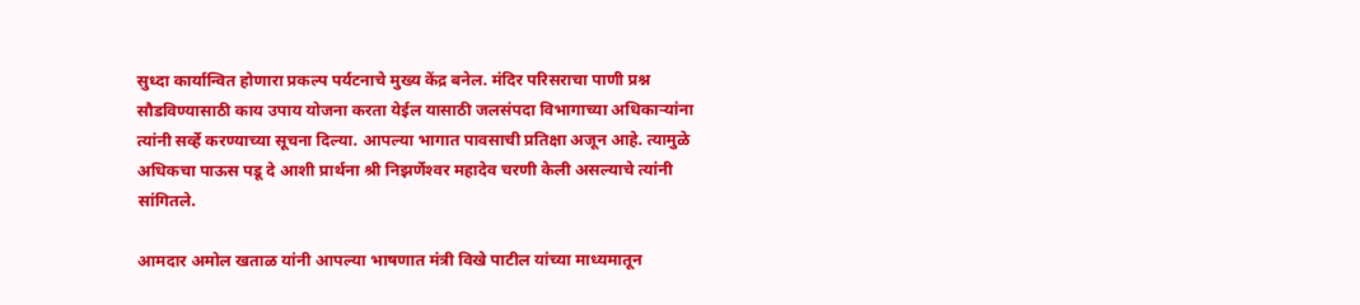सुध्दा कार्यान्वित होणारा प्रकल्प पर्यटनाचे मुख्य केंद्र बनेल. मंदिर परिसराचा पाणी प्रश्न सौडविण्यासाठी काय उपाय योजना करता येईल यासाठी जलसंपदा विभागाच्या अधिकाऱ्यांना त्यांनी सर्व्हे करण्याच्या सूचना दिल्या. आपल्या भागात पावसाची प्रतिक्षा अजून आहे. त्यामुळे अधिकचा पाऊस पडू दे आशी प्रार्थना श्री निझर्णेश्‍वर महादेव चरणी केली असल्याचे त्यांनी सांगितले.

आमदार अमोल खताळ यांनी आपल्या भाषणात मंत्री विखे पाटील यांच्या माध्यमातून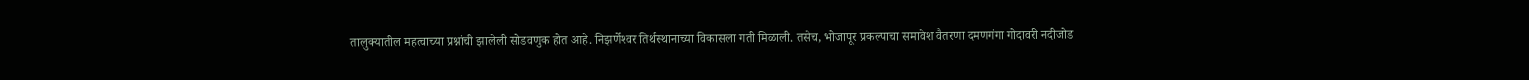तालुक्यातील महत्वाच्या प्रश्नांची झालेली सोडवणुक होत आहे. निझर्णेश्‍वर तिर्थस्थानाच्या विकासला गती मिळाली. तसेच, भोजापूर प्रकल्पाचा समावेश वैतरणा दमणगंगा गोदावरी नदीजोड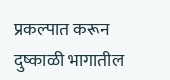प्रकल्पात करून दुष्काळी भागातील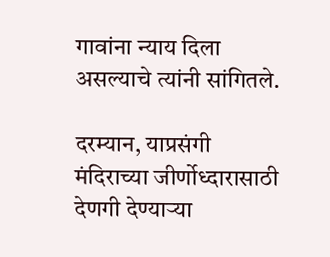गावांना न्याय दिला असल्याचे त्यांनी सांगितले.

दरम्यान, याप्रसंगी मंदिराच्या जीर्णोध्दारासाठी देणगी देण्याऱ्या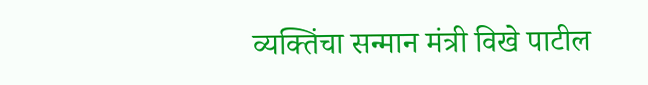व्यक्तिंचा सन्मान मंत्री विखे पाटील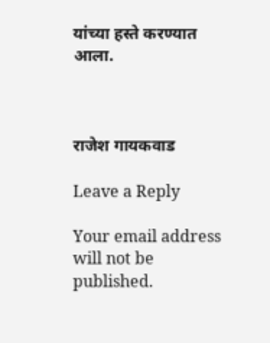यांच्या हस्ते करण्यात आला.



राजेश गायकवाड

Leave a Reply

Your email address will not be published.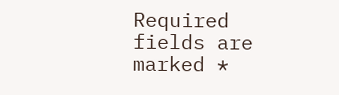Required fields are marked *